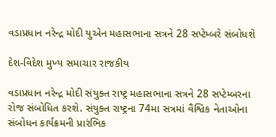વડાપ્રધાન નરેન્દ્ર મોદી યુએન મહાસભાના સત્રને 28 સપ્ટેમ્બરે સંબોધશે

દેશ-વિદેશ મુખ્ય સમાચાર રાજકીય

વડાપ્રધાન નરેન્દ્ર મોદી સંયુક્ત રાષ્ટ્ર મહાસભાના સત્રને 28 સપ્ટેમ્બરના રોજ સંબોધિત કરશે. સંયુક્ત રાષ્ટ્રના 74મા સત્રમાં વૈશ્વિક નેતાઓના સંબોધન કાર્યક્રમની પ્રારંભિક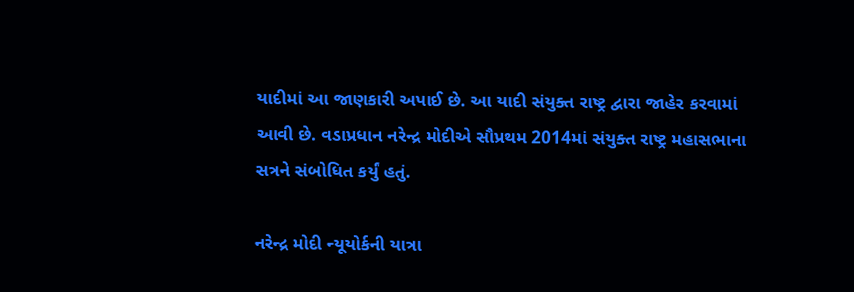યાદીમાં આ જાણકારી અપાઈ છે. આ યાદી સંયુક્ત રાષ્ટ્ર દ્વારા જાહેર કરવામાં આવી છે. વડાપ્રધાન નરેન્દ્ર મોદીએ સૌપ્રથમ 2014માં સંયુક્ત રાષ્ટ્ર મહાસભાના સત્રને સંબોધિત કર્યું હતું.

નરેન્દ્ર મોદી ન્યૂયોર્કની યાત્રા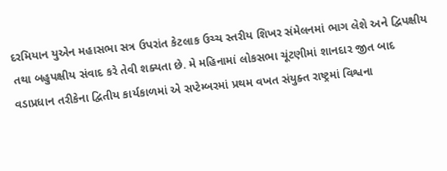દરમિયાન યુએન મહાસભા સત્ર ઉપરાંત કેટલાક ઉચ્ચ સ્તરીય શિખર સંમેલનમાં ભાગ લેશે અને દ્વિપક્ષીય તથા બહુપક્ષીય સંવાદ કરે તેવી શક્યતા છે. મે મહિનામાં લોકસભા ચૂંટણીમાં શાનદાર જીત બાદ વડાપ્રધાન તરીકેના દ્વિતીય કાર્યકાળમાં એ સપ્ટેમ્બરમાં પ્રથમ વખત સંયુક્ત રાષ્ટ્રમાં વિશ્વના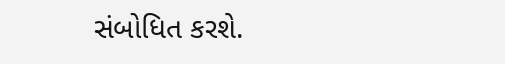સંબોધિત કરશે.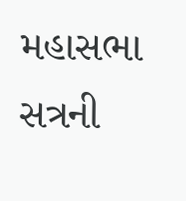મહાસભા સત્રની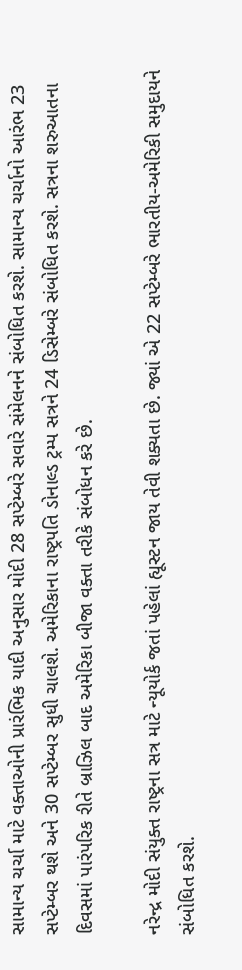સામાન્ય ચર્ચા માટે વક્તાઓની પ્રારંભિક યાદી અનુસાર મોદી 28 સપ્ટેમ્બરે સવારે સંમેલનને સંબોધિત કરશે. સામાન્ય ચર્ચાનો આરંભ 23 સપ્ટેમ્બર થશે અને 30 સપ્ટેમ્બર સુધી ચાલશે. અમેરિકાના રાષ્ટ્રપતિ ડોનાલ્ડ ટ્રમ્પ સત્રને 24 ડિસેમ્બરે સંબોધિત કરશે. સત્રના શરુઆતના દિવસમાં પારંપરિક રીતે બ્રાઝિલ બાદ અમેરિકા બીજા વક્તા તરીકે સંબોધન કરે છે.

નરેન્દ્ર મોદી સંયુક્ત રાષ્ટ્રના સત્ર માટે ન્યૂયોર્ક જતાં પહેલાં હ્યૂસ્ટન જાય તેવી શક્યતા છે. જ્યાં એ 22 સપ્ટેમ્બરે ભારતીય-અમેરિકી સમુદાયને સંબોધિત કરશે.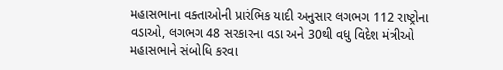મહાસભાના વક્તાઓની પ્રારંભિક યાદી અનુસાર લગભગ 112 રાષ્ટ્રોના વડાઓ, લગભગ 48 સરકારના વડા અને 30થી વધુ વિદેશ મંત્રીઓ મહાસભાને સંબોધિ કરવા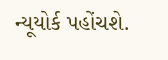ન્યૂયોર્ક પહોંચશે.